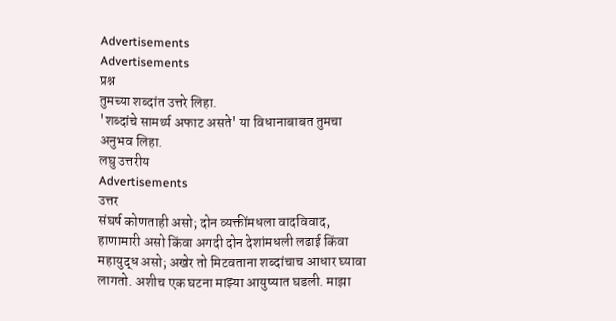Advertisements
Advertisements
प्रश्न
तुमच्या शब्दांत उत्तरे लिहा.
'शब्दांचे सामर्थ्य अफाट असते' या विधानाबाबत तुमचा अनुभव लिहा.
लघु उत्तरीय
Advertisements
उत्तर
संघर्ष कोणताही असो; दोन व्यक्तींमधला वादविवाद, हाणामारी असो किंवा अगदी दोन देशांमधली लढाई किंवा महायुद्ध असो; अखेर तो मिटवताना शब्दांचाच आधार घ्यावा लागतो. अशीच एक घटना माझ्या आयुष्यात घडली. माझा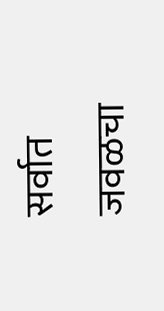सर्वात जवळचा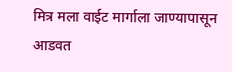मित्र मला वाईट मार्गाला जाण्यापासून आडवत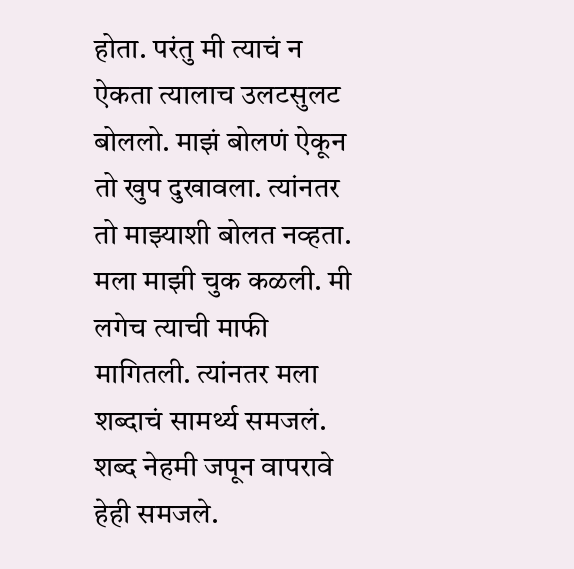होता. परंतु मी त्याचं न ऐकता त्यालाच उलटसुलट बोललो. माझं बोलणं ऐकून तो खुप दुखावला. त्यांनतर तो माझ्याशी बोलत नव्हता. मला माझी चुक कळली. मी लगेच त्याची माफी मागितली. त्यांनतर मला शब्दाचं सामर्थ्य समजलं. शब्द नेहमी जपून वापरावे हेही समजले.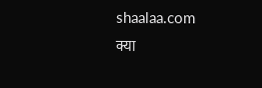shaalaa.com
क्या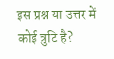इस प्रश्न या उत्तर में कोई त्रुटि है?